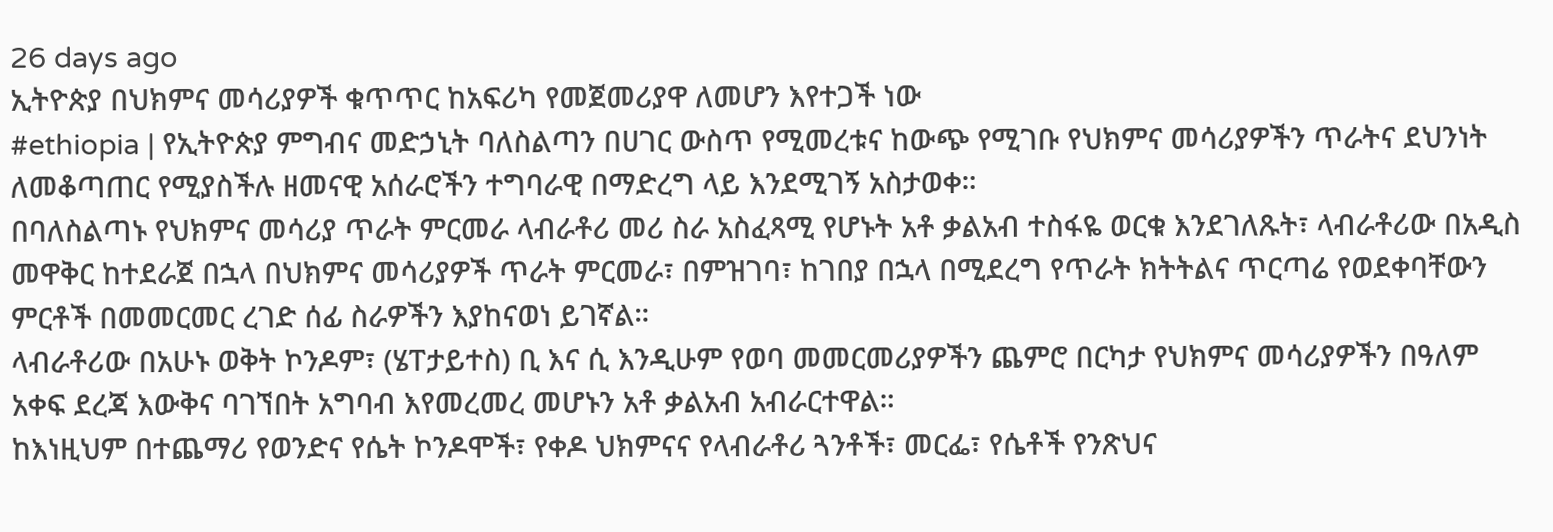26 days ago
ኢትዮጵያ በህክምና መሳሪያዎች ቁጥጥር ከአፍሪካ የመጀመሪያዋ ለመሆን እየተጋች ነው
#ethiopia | የኢትዮጵያ ምግብና መድኃኒት ባለስልጣን በሀገር ውስጥ የሚመረቱና ከውጭ የሚገቡ የህክምና መሳሪያዎችን ጥራትና ደህንነት ለመቆጣጠር የሚያስችሉ ዘመናዊ አሰራሮችን ተግባራዊ በማድረግ ላይ እንደሚገኝ አስታወቀ።
በባለስልጣኑ የህክምና መሳሪያ ጥራት ምርመራ ላብራቶሪ መሪ ስራ አስፈጻሚ የሆኑት አቶ ቃልአብ ተስፋዬ ወርቁ እንደገለጹት፣ ላብራቶሪው በአዲስ መዋቅር ከተደራጀ በኋላ በህክምና መሳሪያዎች ጥራት ምርመራ፣ በምዝገባ፣ ከገበያ በኋላ በሚደረግ የጥራት ክትትልና ጥርጣሬ የወደቀባቸውን ምርቶች በመመርመር ረገድ ሰፊ ስራዎችን እያከናወነ ይገኛል።
ላብራቶሪው በአሁኑ ወቅት ኮንዶም፣ (ሄፐታይተስ) ቢ እና ሲ እንዲሁም የወባ መመርመሪያዎችን ጨምሮ በርካታ የህክምና መሳሪያዎችን በዓለም አቀፍ ደረጃ እውቅና ባገኘበት አግባብ እየመረመረ መሆኑን አቶ ቃልአብ አብራርተዋል።
ከእነዚህም በተጨማሪ የወንድና የሴት ኮንዶሞች፣ የቀዶ ህክምናና የላብራቶሪ ጓንቶች፣ መርፌ፣ የሴቶች የንጽህና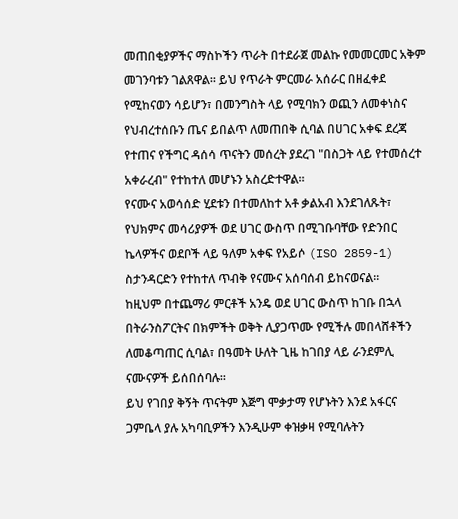መጠበቂያዎችና ማስኮችን ጥራት በተደራጀ መልኩ የመመርመር አቅም መገንባቱን ገልጸዋል። ይህ የጥራት ምርመራ አሰራር በዘፈቀደ የሚከናወን ሳይሆን፣ በመንግስት ላይ የሚባክን ወጪን ለመቀነስና የህብረተሰቡን ጤና ይበልጥ ለመጠበቅ ሲባል በሀገር አቀፍ ደረጃ የተጠና የችግር ዳሰሳ ጥናትን መሰረት ያደረገ "በስጋት ላይ የተመሰረተ አቀራረብ" የተከተለ መሆኑን አስረድተዋል።
የናሙና አወሳሰድ ሂደቱን በተመለከተ አቶ ቃልአብ እንደገለጹት፣ የህክምና መሳሪያዎች ወደ ሀገር ውስጥ በሚገቡባቸው የድንበር ኬላዎችና ወደቦች ላይ ዓለም አቀፍ የአይሶ (ISO 2859-1) ስታንዳርድን የተከተለ ጥብቅ የናሙና አሰባሰብ ይከናወናል።
ከዚህም በተጨማሪ ምርቶች አንዴ ወደ ሀገር ውስጥ ከገቡ በኋላ በትራንስፖርትና በክምችት ወቅት ሊያጋጥሙ የሚችሉ መበላሸቶችን ለመቆጣጠር ሲባል፣ በዓመት ሁለት ጊዜ ከገበያ ላይ ራንደምሊ ናሙናዎች ይሰበሰባሉ።
ይህ የገበያ ቅኝት ጥናትም እጅግ ሞቃታማ የሆኑትን እንደ አፋርና ጋምቤላ ያሉ አካባቢዎችን እንዲሁም ቀዝቃዛ የሚባሉትን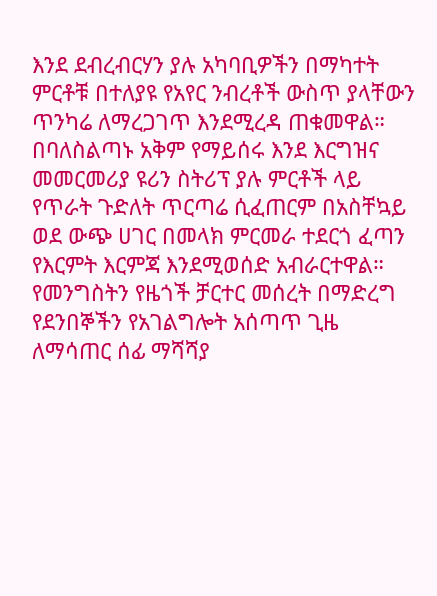እንደ ደብረብርሃን ያሉ አካባቢዎችን በማካተት ምርቶቹ በተለያዩ የአየር ንብረቶች ውስጥ ያላቸውን ጥንካሬ ለማረጋገጥ እንደሚረዳ ጠቁመዋል።
በባለስልጣኑ አቅም የማይሰሩ እንደ እርግዝና መመርመሪያ ዩሪን ስትሪፕ ያሉ ምርቶች ላይ የጥራት ጉድለት ጥርጣሬ ሲፈጠርም በአስቸኳይ ወደ ውጭ ሀገር በመላክ ምርመራ ተደርጎ ፈጣን የእርምት እርምጃ እንደሚወሰድ አብራርተዋል።
የመንግስትን የዜጎች ቻርተር መሰረት በማድረግ የደንበኞችን የአገልግሎት አሰጣጥ ጊዜ ለማሳጠር ሰፊ ማሻሻያ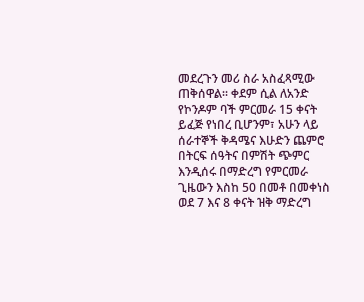መደረጉን መሪ ስራ አስፈጻሚው ጠቅሰዋል። ቀደም ሲል ለአንድ የኮንዶም ባች ምርመራ 15 ቀናት ይፈጅ የነበረ ቢሆንም፣ አሁን ላይ ሰራተኞች ቅዳሜና እሁድን ጨምሮ በትርፍ ሰዓትና በምሽት ጭምር እንዲሰሩ በማድረግ የምርመራ ጊዜውን እስከ 50 በመቶ በመቀነስ ወደ 7 እና 8 ቀናት ዝቅ ማድረግ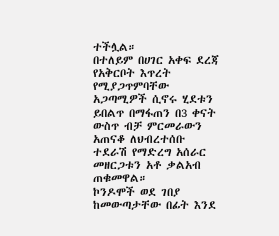ተችሏል።
በተለይም በሀገር አቀፍ ደረጃ የአቅርቦት እጥረት የሚያጋጥምባቸው አጋጣሚዎች ሲኖሩ ሂደቱን ይበልጥ በማፋጠን በ3 ቀናት ውስጥ ብቻ ምርመራውን አጠናቆ ለህብረተሰቡ ተደራሽ የማድረግ አሰራር መዘርጋቱን አቶ ቃልአብ ጠቁመዋል።
ኮንዶሞች ወደ ገበያ ከመውጣታቸው በፊት እንደ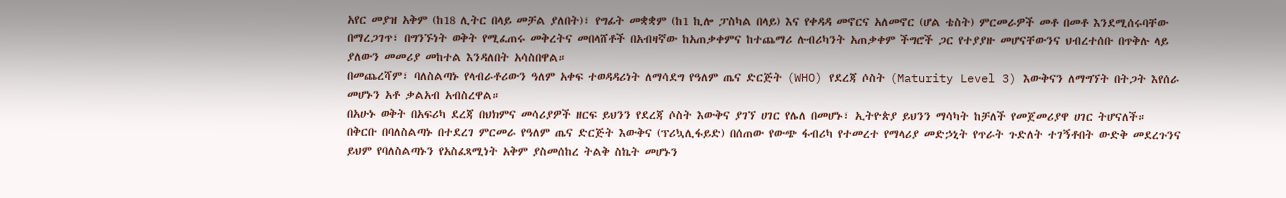አየር መያዝ አቅም (ከ18 ሊትር በላይ መቻል ያለበት)፣ የግፊት መቋቋም (ከ1 ኪሎ ፓስካል በላይ) እና የቀዳዳ መኖርና አለመኖር (ሆል ቴስት) ምርመራዎች መቶ በመቶ እንደሚሰሩባቸው በማረጋገጥ፣ በግንኙነት ወቅት የሚፈጠሩ መቅረትና መበላሸቶች በአብዛኛው ከአጠቃቀምና ከተጨማሪ ሉብሪካንት አጠቃቀም ችግሮች ጋር የተያያዙ መሆናቸውንና ህብረተሰቡ በጥቅሉ ላይ ያለውን መመሪያ መከተል እንዳለበት አሳስበዋል።
በመጨረሻም፣ ባለስልጣኑ የላብራቶሪውን ዓለም አቀፍ ተወዳዳሪነት ለማሳደግ የዓለም ጤና ድርጅት (WHO) የደረጃ ሶስት (Maturity Level 3) እውቅናን ለማግኘት በትጋት እየሰራ መሆኑን አቶ ቃልአብ አብስረዋል።
በአሁኑ ወቅት በአፍሪካ ደረጃ በህክምና መሳሪያዎች ዘርፍ ይህንን የደረጃ ሶስት እውቅና ያገኘ ሀገር የሌለ በመሆኑ፣ ኢትዮጵያ ይህንን ማሳካት ከቻለች የመጀመሪያዋ ሀገር ትሆናለች።
በቅርቡ በባለስልጣኑ በተደረገ ምርመራ የዓለም ጤና ድርጅት እውቅና (ፕሪኳሊፋይድ) በሰጠው የውጭ ፋብሪካ የተመረተ የማላሪያ መድኃኒት የጥራት ጉድለት ተገኝቶበት ውድቅ መደረጉንና ይህም የባለስልጣኑን የአስፈጻሚነት አቅም ያስመሰከረ ትልቅ ስኬት መሆኑን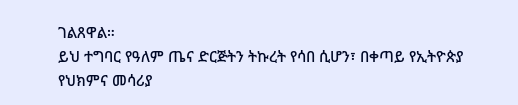ገልጸዋል።
ይህ ተግባር የዓለም ጤና ድርጅትን ትኩረት የሳበ ሲሆን፣ በቀጣይ የኢትዮጵያ የህክምና መሳሪያ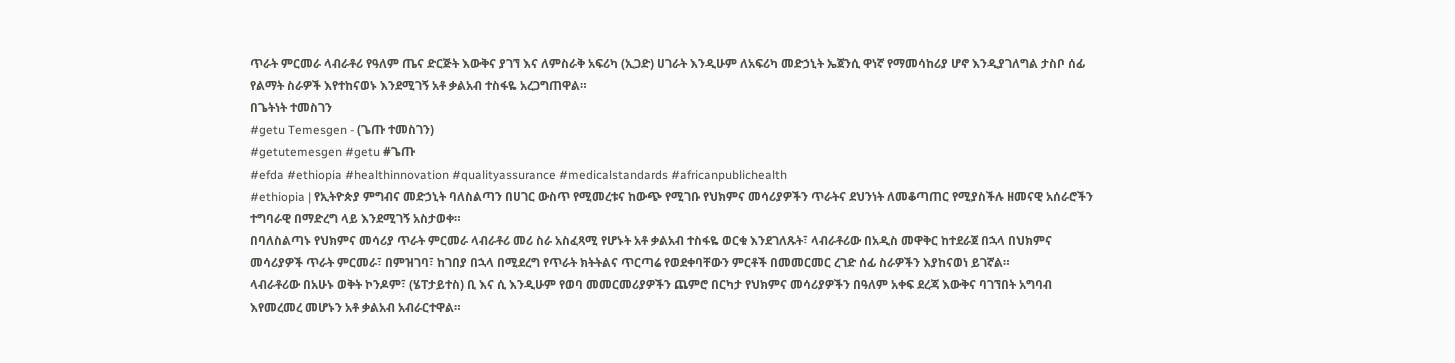ጥራት ምርመራ ላብራቶሪ የዓለም ጤና ድርጅት እውቅና ያገኘ እና ለምስራቅ አፍሪካ (ኢጋድ) ሀገራት እንዲሁም ለአፍሪካ መድኃኒት ኤጀንሲ ዋነኛ የማመሳከሪያ ሆኖ እንዲያገለግል ታስቦ ሰፊ የልማት ስራዎች እየተከናወኑ እንደሚገኝ አቶ ቃልአብ ተስፋዬ አረጋግጠዋል።
በጌትነት ተመስገን
#getu Temesgen - (ጌጡ ተመስገን)
#getutemesgen #getu #ጌጡ
#efda #ethiopia #healthinnovation #qualityassurance #medicalstandards #africanpublichealth
#ethiopia | የኢትዮጵያ ምግብና መድኃኒት ባለስልጣን በሀገር ውስጥ የሚመረቱና ከውጭ የሚገቡ የህክምና መሳሪያዎችን ጥራትና ደህንነት ለመቆጣጠር የሚያስችሉ ዘመናዊ አሰራሮችን ተግባራዊ በማድረግ ላይ እንደሚገኝ አስታወቀ።
በባለስልጣኑ የህክምና መሳሪያ ጥራት ምርመራ ላብራቶሪ መሪ ስራ አስፈጻሚ የሆኑት አቶ ቃልአብ ተስፋዬ ወርቁ እንደገለጹት፣ ላብራቶሪው በአዲስ መዋቅር ከተደራጀ በኋላ በህክምና መሳሪያዎች ጥራት ምርመራ፣ በምዝገባ፣ ከገበያ በኋላ በሚደረግ የጥራት ክትትልና ጥርጣሬ የወደቀባቸውን ምርቶች በመመርመር ረገድ ሰፊ ስራዎችን እያከናወነ ይገኛል።
ላብራቶሪው በአሁኑ ወቅት ኮንዶም፣ (ሄፐታይተስ) ቢ እና ሲ እንዲሁም የወባ መመርመሪያዎችን ጨምሮ በርካታ የህክምና መሳሪያዎችን በዓለም አቀፍ ደረጃ እውቅና ባገኘበት አግባብ እየመረመረ መሆኑን አቶ ቃልአብ አብራርተዋል።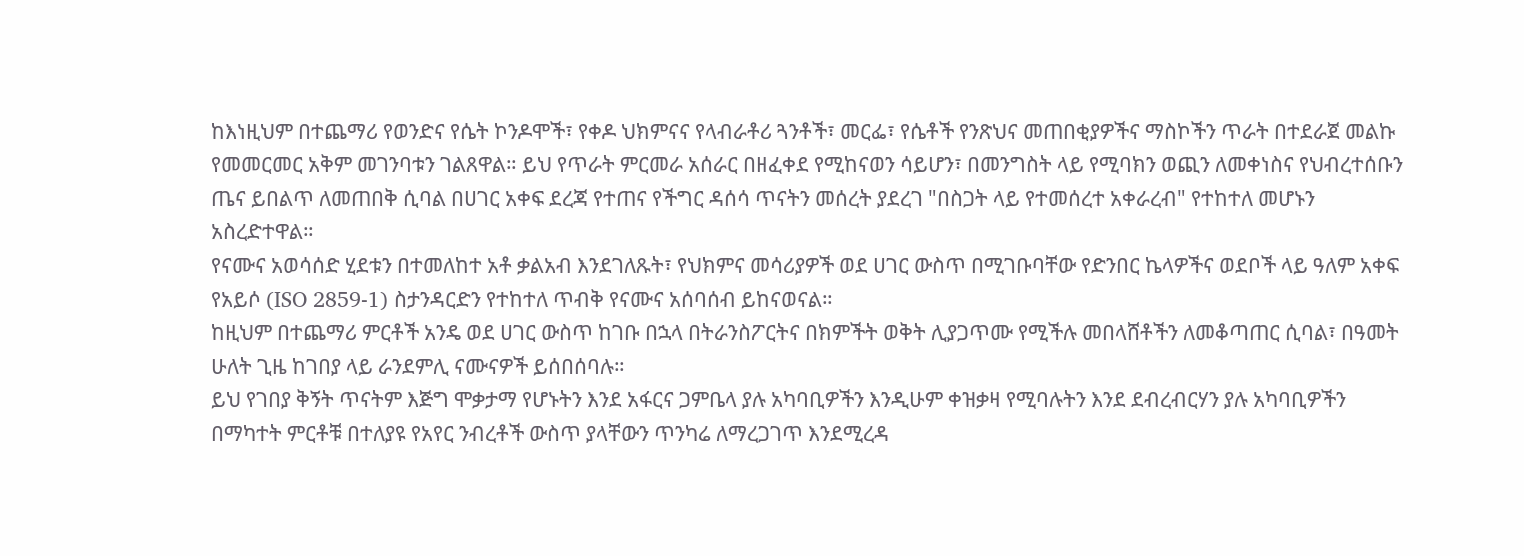ከእነዚህም በተጨማሪ የወንድና የሴት ኮንዶሞች፣ የቀዶ ህክምናና የላብራቶሪ ጓንቶች፣ መርፌ፣ የሴቶች የንጽህና መጠበቂያዎችና ማስኮችን ጥራት በተደራጀ መልኩ የመመርመር አቅም መገንባቱን ገልጸዋል። ይህ የጥራት ምርመራ አሰራር በዘፈቀደ የሚከናወን ሳይሆን፣ በመንግስት ላይ የሚባክን ወጪን ለመቀነስና የህብረተሰቡን ጤና ይበልጥ ለመጠበቅ ሲባል በሀገር አቀፍ ደረጃ የተጠና የችግር ዳሰሳ ጥናትን መሰረት ያደረገ "በስጋት ላይ የተመሰረተ አቀራረብ" የተከተለ መሆኑን አስረድተዋል።
የናሙና አወሳሰድ ሂደቱን በተመለከተ አቶ ቃልአብ እንደገለጹት፣ የህክምና መሳሪያዎች ወደ ሀገር ውስጥ በሚገቡባቸው የድንበር ኬላዎችና ወደቦች ላይ ዓለም አቀፍ የአይሶ (ISO 2859-1) ስታንዳርድን የተከተለ ጥብቅ የናሙና አሰባሰብ ይከናወናል።
ከዚህም በተጨማሪ ምርቶች አንዴ ወደ ሀገር ውስጥ ከገቡ በኋላ በትራንስፖርትና በክምችት ወቅት ሊያጋጥሙ የሚችሉ መበላሸቶችን ለመቆጣጠር ሲባል፣ በዓመት ሁለት ጊዜ ከገበያ ላይ ራንደምሊ ናሙናዎች ይሰበሰባሉ።
ይህ የገበያ ቅኝት ጥናትም እጅግ ሞቃታማ የሆኑትን እንደ አፋርና ጋምቤላ ያሉ አካባቢዎችን እንዲሁም ቀዝቃዛ የሚባሉትን እንደ ደብረብርሃን ያሉ አካባቢዎችን በማካተት ምርቶቹ በተለያዩ የአየር ንብረቶች ውስጥ ያላቸውን ጥንካሬ ለማረጋገጥ እንደሚረዳ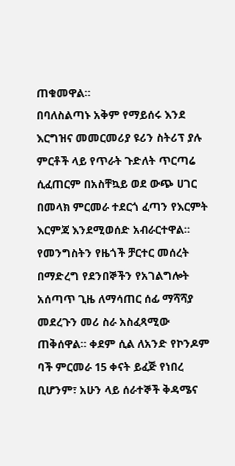ጠቁመዋል።
በባለስልጣኑ አቅም የማይሰሩ እንደ እርግዝና መመርመሪያ ዩሪን ስትሪፕ ያሉ ምርቶች ላይ የጥራት ጉድለት ጥርጣሬ ሲፈጠርም በአስቸኳይ ወደ ውጭ ሀገር በመላክ ምርመራ ተደርጎ ፈጣን የእርምት እርምጃ እንደሚወሰድ አብራርተዋል።
የመንግስትን የዜጎች ቻርተር መሰረት በማድረግ የደንበኞችን የአገልግሎት አሰጣጥ ጊዜ ለማሳጠር ሰፊ ማሻሻያ መደረጉን መሪ ስራ አስፈጻሚው ጠቅሰዋል። ቀደም ሲል ለአንድ የኮንዶም ባች ምርመራ 15 ቀናት ይፈጅ የነበረ ቢሆንም፣ አሁን ላይ ሰራተኞች ቅዳሜና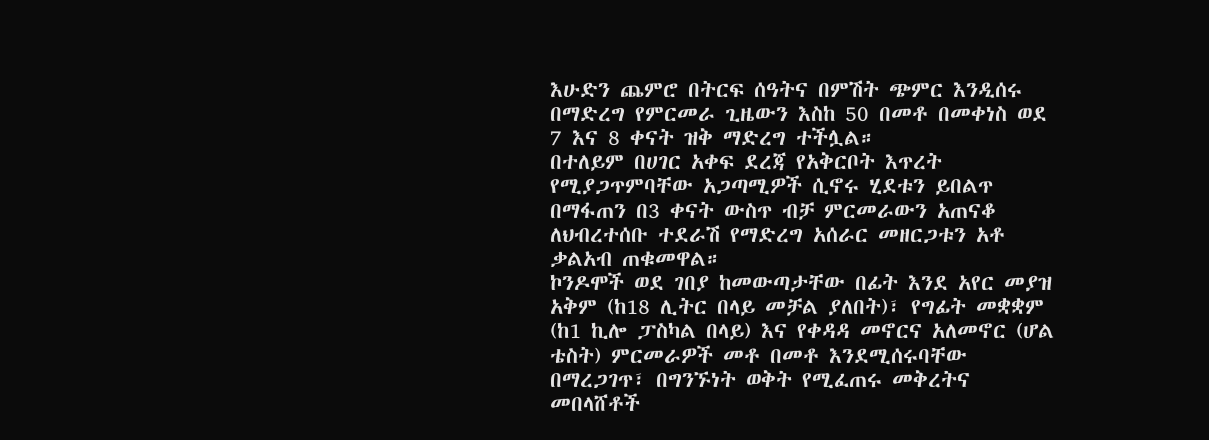እሁድን ጨምሮ በትርፍ ሰዓትና በምሽት ጭምር እንዲሰሩ በማድረግ የምርመራ ጊዜውን እስከ 50 በመቶ በመቀነስ ወደ 7 እና 8 ቀናት ዝቅ ማድረግ ተችሏል።
በተለይም በሀገር አቀፍ ደረጃ የአቅርቦት እጥረት የሚያጋጥምባቸው አጋጣሚዎች ሲኖሩ ሂደቱን ይበልጥ በማፋጠን በ3 ቀናት ውስጥ ብቻ ምርመራውን አጠናቆ ለህብረተሰቡ ተደራሽ የማድረግ አሰራር መዘርጋቱን አቶ ቃልአብ ጠቁመዋል።
ኮንዶሞች ወደ ገበያ ከመውጣታቸው በፊት እንደ አየር መያዝ አቅም (ከ18 ሊትር በላይ መቻል ያለበት)፣ የግፊት መቋቋም (ከ1 ኪሎ ፓስካል በላይ) እና የቀዳዳ መኖርና አለመኖር (ሆል ቴስት) ምርመራዎች መቶ በመቶ እንደሚሰሩባቸው በማረጋገጥ፣ በግንኙነት ወቅት የሚፈጠሩ መቅረትና መበላሸቶች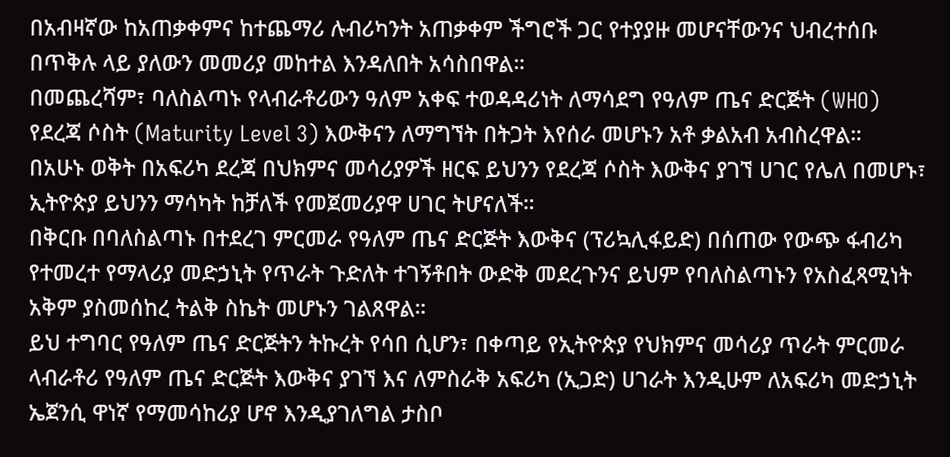በአብዛኛው ከአጠቃቀምና ከተጨማሪ ሉብሪካንት አጠቃቀም ችግሮች ጋር የተያያዙ መሆናቸውንና ህብረተሰቡ በጥቅሉ ላይ ያለውን መመሪያ መከተል እንዳለበት አሳስበዋል።
በመጨረሻም፣ ባለስልጣኑ የላብራቶሪውን ዓለም አቀፍ ተወዳዳሪነት ለማሳደግ የዓለም ጤና ድርጅት (WHO) የደረጃ ሶስት (Maturity Level 3) እውቅናን ለማግኘት በትጋት እየሰራ መሆኑን አቶ ቃልአብ አብስረዋል።
በአሁኑ ወቅት በአፍሪካ ደረጃ በህክምና መሳሪያዎች ዘርፍ ይህንን የደረጃ ሶስት እውቅና ያገኘ ሀገር የሌለ በመሆኑ፣ ኢትዮጵያ ይህንን ማሳካት ከቻለች የመጀመሪያዋ ሀገር ትሆናለች።
በቅርቡ በባለስልጣኑ በተደረገ ምርመራ የዓለም ጤና ድርጅት እውቅና (ፕሪኳሊፋይድ) በሰጠው የውጭ ፋብሪካ የተመረተ የማላሪያ መድኃኒት የጥራት ጉድለት ተገኝቶበት ውድቅ መደረጉንና ይህም የባለስልጣኑን የአስፈጻሚነት አቅም ያስመሰከረ ትልቅ ስኬት መሆኑን ገልጸዋል።
ይህ ተግባር የዓለም ጤና ድርጅትን ትኩረት የሳበ ሲሆን፣ በቀጣይ የኢትዮጵያ የህክምና መሳሪያ ጥራት ምርመራ ላብራቶሪ የዓለም ጤና ድርጅት እውቅና ያገኘ እና ለምስራቅ አፍሪካ (ኢጋድ) ሀገራት እንዲሁም ለአፍሪካ መድኃኒት ኤጀንሲ ዋነኛ የማመሳከሪያ ሆኖ እንዲያገለግል ታስቦ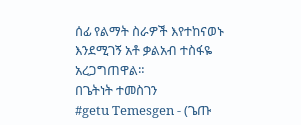ሰፊ የልማት ስራዎች እየተከናወኑ እንደሚገኝ አቶ ቃልአብ ተስፋዬ አረጋግጠዋል።
በጌትነት ተመስገን
#getu Temesgen - (ጌጡ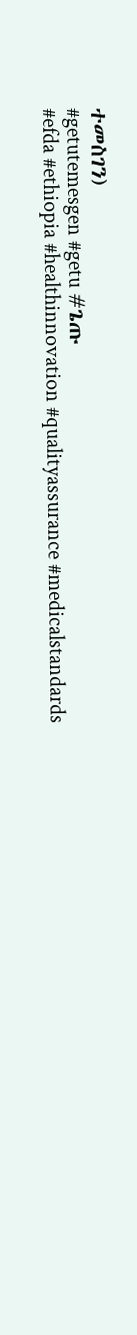ተመስገን)
#getutemesgen #getu #ጌጡ
#efda #ethiopia #healthinnovation #qualityassurance #medicalstandards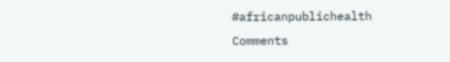#africanpublichealth
Comments